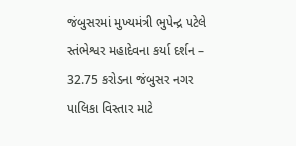જંબુસરમાં મુખ્યમંત્રી ભુપેન્દ્ર પટેલે સ્તંભેશ્વર મહાદેવના કર્યા દર્શન – 32.75 કરોડના જંબુસર નગર પાલિકા વિસ્તાર માટે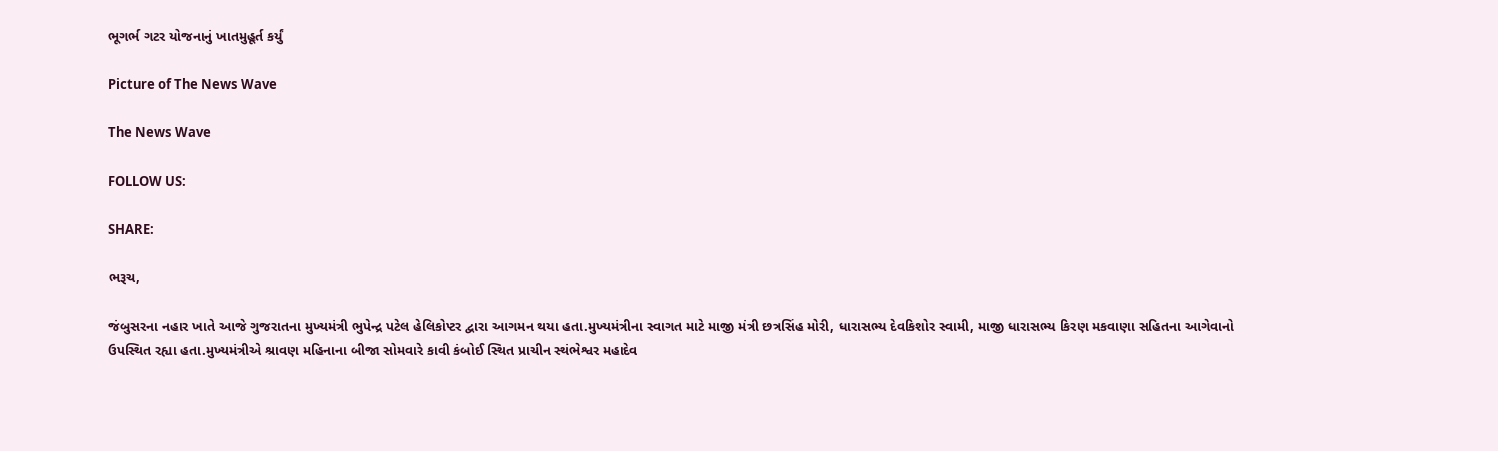ભૂગર્ભ ગટર યોજનાનું ખાતમુહૂર્ત કર્યું

Picture of The News Wave

The News Wave

FOLLOW US:

SHARE:

ભરૂચ,

જંબુસરના નહાર ખાતે આજે ગુજરાતના મુખ્યમંત્રી ભુપેન્દ્ર પટેલ હેલિકોપ્ટર દ્વારા આગમન થયા હતા.મુખ્યમંત્રીના સ્વાગત માટે માજી મંત્રી છત્રસિંહ મોરી, ધારાસભ્ય દેવકિશોર સ્વામી, માજી ધારાસભ્ય કિરણ મકવાણા સહિતના આગેવાનો ઉપસ્થિત રહ્યા હતા.મુખ્યમંત્રીએ શ્રાવણ મહિનાના બીજા સોમવારે કાવી કંબોઈ સ્થિત પ્રાચીન સ્થંભેશ્વર મહાદેવ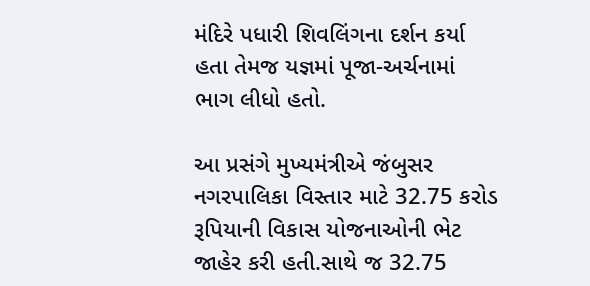મંદિરે પધારી શિવલિંગના દર્શન કર્યા હતા તેમજ યજ્ઞમાં પૂજા-અર્ચનામાં ભાગ લીધો હતો.

આ પ્રસંગે મુખ્યમંત્રીએ જંબુસર નગરપાલિકા વિસ્તાર માટે 32.75 કરોડ રૂપિયાની વિકાસ યોજનાઓની ભેટ જાહેર કરી હતી.સાથે જ 32.75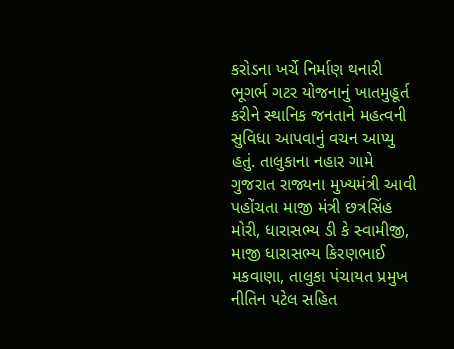કરોડના ખર્ચે નિર્માણ થનારી ભૂગર્ભ ગટર યોજનાનું ખાતમુહૂર્ત કરીને સ્થાનિક જનતાને મહત્વની સુવિધા આપવાનું વચન આપ્યુ હતું. તાલુકાના નહાર ગામે ગુજરાત રાજ્યના મુખ્યમંત્રી આવી પહોંચતા માજી મંત્રી છત્રસિંહ મોરી, ધારાસભ્ય ડી કે સ્વામીજી, માજી ધારાસભ્ય કિરણભાઈ મકવાણા, તાલુકા પંચાયત પ્રમુખ નીતિન પટેલ સહિત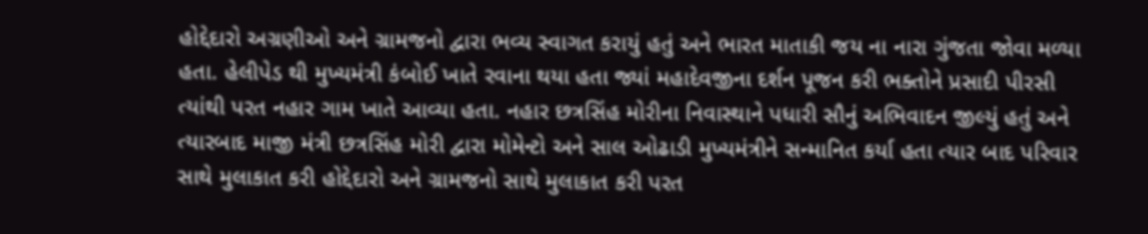હોદ્દેદારો અગ્રણીઓ અને ગ્રામજનો દ્વારા ભવ્ય સ્વાગત કરાયું હતું અને ભારત માતાકી જય ના નારા ગુંજતા જોવા મળ્યા હતા. હેલીપેડ થી મુખ્યમંત્રી કંબોઈ ખાતે રવાના થયા હતા જ્યાં મહાદેવજીના દર્શન પૂજન કરી ભક્તોને પ્રસાદી પીરસી ત્યાંથી પરત નહાર ગામ ખાતે આવ્યા હતા. નહાર છત્રસિંહ મોરીના નિવાસ્થાને પધારી સૌનું અભિવાદન જીલ્યું હતું અને ત્યારબાદ માજી મંત્રી છત્રસિંહ મોરી દ્વારા મોમેન્ટો અને સાલ ઓઢાડી મુખ્યમંત્રીને સન્માનિત કર્યા હતા ત્યાર બાદ પરિવાર સાથે મુલાકાત કરી હોદ્દેદારો અને ગ્રામજનો સાથે મુલાકાત કરી પરત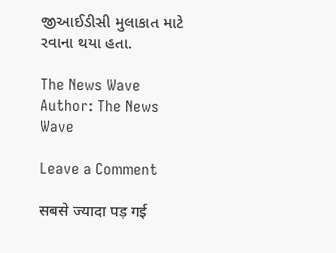જીઆઈડીસી મુલાકાત માટે રવાના થયા હતા.

The News Wave
Author: The News Wave

Leave a Comment

सबसे ज्यादा पड़ गई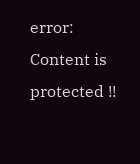error: Content is protected !!